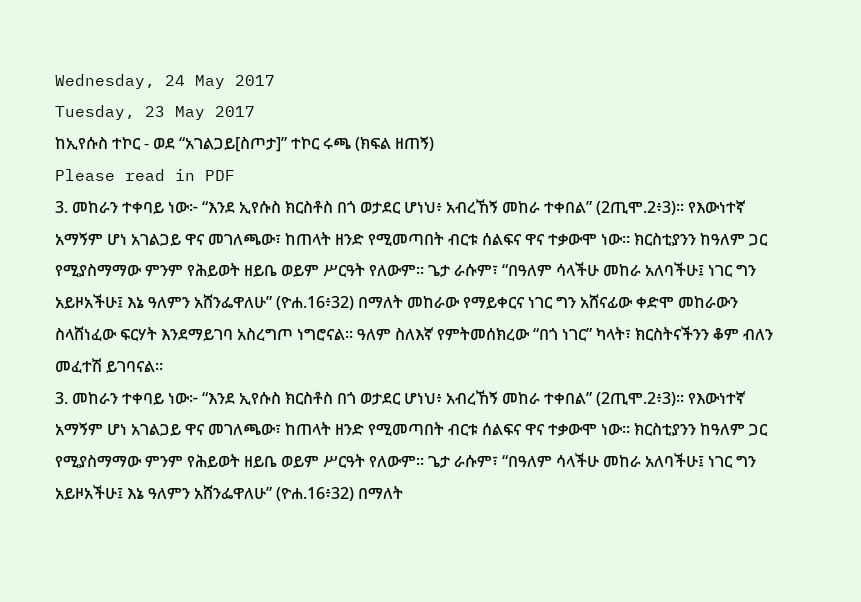Wednesday, 24 May 2017
Tuesday, 23 May 2017
ከኢየሱስ ተኮር - ወደ “አገልጋይ[ስጦታ]” ተኮር ሩጫ (ክፍል ዘጠኝ)
Please read in PDF
3. መከራን ተቀባይ ነው፦ “እንደ ኢየሱስ ክርስቶስ በጎ ወታደር ሆነህ፥ አብረኸኝ መከራ ተቀበል” (2ጢሞ.2፥3)፡፡ የእውነተኛ አማኝም ሆነ አገልጋይ ዋና መገለጫው፣ ከጠላት ዘንድ የሚመጣበት ብርቱ ሰልፍና ዋና ተቃውሞ ነው፡፡ ክርስቲያንን ከዓለም ጋር የሚያስማማው ምንም የሕይወት ዘይቤ ወይም ሥርዓት የለውም፡፡ ጌታ ራሱም፣ “በዓለም ሳላችሁ መከራ አለባችሁ፤ ነገር ግን አይዞአችሁ፤ እኔ ዓለምን አሸንፌዋለሁ” (ዮሐ.16፥32) በማለት መከራው የማይቀርና ነገር ግን አሸናፊው ቀድሞ መከራውን ስላሸነፈው ፍርሃት እንደማይገባ አስረግጦ ነግሮናል፡፡ ዓለም ስለእኛ የምትመሰክረው “በጎ ነገር” ካላት፣ ክርስትናችንን ቆም ብለን መፈተሽ ይገባናል፡፡
3. መከራን ተቀባይ ነው፦ “እንደ ኢየሱስ ክርስቶስ በጎ ወታደር ሆነህ፥ አብረኸኝ መከራ ተቀበል” (2ጢሞ.2፥3)፡፡ የእውነተኛ አማኝም ሆነ አገልጋይ ዋና መገለጫው፣ ከጠላት ዘንድ የሚመጣበት ብርቱ ሰልፍና ዋና ተቃውሞ ነው፡፡ ክርስቲያንን ከዓለም ጋር የሚያስማማው ምንም የሕይወት ዘይቤ ወይም ሥርዓት የለውም፡፡ ጌታ ራሱም፣ “በዓለም ሳላችሁ መከራ አለባችሁ፤ ነገር ግን አይዞአችሁ፤ እኔ ዓለምን አሸንፌዋለሁ” (ዮሐ.16፥32) በማለት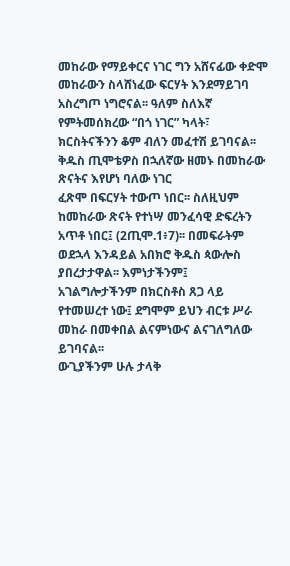መከራው የማይቀርና ነገር ግን አሸናፊው ቀድሞ መከራውን ስላሸነፈው ፍርሃት እንደማይገባ አስረግጦ ነግሮናል፡፡ ዓለም ስለእኛ የምትመሰክረው “በጎ ነገር” ካላት፣ ክርስትናችንን ቆም ብለን መፈተሽ ይገባናል፡፡
ቅዱስ ጢሞቴዎስ በኋለኛው ዘመኑ በመከራው ጽናትና እየሆነ ባለው ነገር
ፈጽሞ በፍርሃት ተውጦ ነበር፡፡ ስለዚህም ከመከራው ጽናት የተነሣ መንፈሳዊ ድፍረትን አጥቶ ነበር፤ (2ጢሞ.1፥7)፡፡ በመፍራትም ወደኋላ እንዳይል አበክሮ ቅዱስ ጳውሎስ ያበረታታዋል፡፡ እምነታችንም፤
አገልግሎታችንም በክርስቶስ ጸጋ ላይ የተመሠረተ ነው፤ ደግሞም ይህን ብርቱ ሥራ መከራ በመቀበል ልናምነውና ልናገለግለው ይገባናል፡፡
ውጊያችንም ሁሉ ታላቅ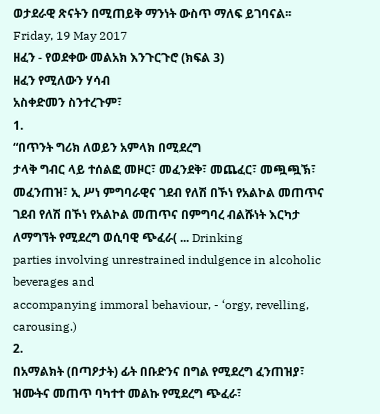ወታደራዊ ጽናትን በሚጠይቅ ማንነት ውስጥ ማለፍ ይገባናል፡፡
Friday, 19 May 2017
ዘፈን - የወደቀው መልአክ እንጉርጉሮ (ክፍል 3)
ዘፈን የሚለውን ሃሳብ
አስቀድመን ስንተረጉም፣
1.
“በጥንት ግሪክ ለወይን አምላክ በሚደረግ
ታላቅ ግብር ላይ ተሰልፎ መዞር፣ መፈንደቅ፣ መጨፈር፣ መጯጯኽ፣ መፈንጠዝ፣ ኢ ሥነ ምግባራዊና ገደብ የለሽ በኾነ የአልኮል መጠጥና
ገደብ የለሽ በኾነ የአልኮል መጠጥና በምግባረ ብልሹነት እርካታ ለማግኘት የሚደረግ ወሲባዊ ጭፈራ( ... Drinking
parties involving unrestrained indulgence in alcoholic beverages and
accompanying immoral behaviour, - ‘orgy, revelling, carousing.)
2.
በአማልክት (በጣዖታት) ፊት በቡድንና በግል የሚደረግ ፈንጠዝያ፣ ዝሙትና መጠጥ ባካተተ መልኩ የሚደረግ ጭፈራ፣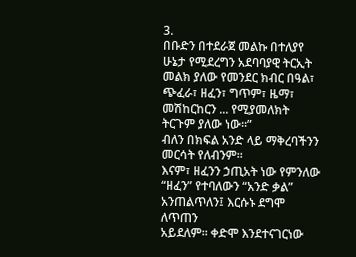3.
በቡድን በተደራጀ መልኩ በተለያየ ሁኔታ የሚደረግን አደባባያዊ ትርኢት
መልክ ያለው የመንደር ክብር በዓል፣ ጭፈራ፣ ዘፈን፣ ግጥም፣ ዜማ፣ መሽከርከርን ... የሚያመለክት ትርጉም ያለው ነው፡፡”
ብለን በክፍል አንድ ላይ ማቅረባችንን መርሳት የለብንም፡፡
እናም፣ ዘፈንን ኃጢአት ነው የምንለው “ዘፈን” የተባለውን “አንድ ቃል” አንጠልጥለን፤ እርሱኑ ደግሞ ለጥጠን
አይደለም፡፡ ቀድሞ እንደተናገርነው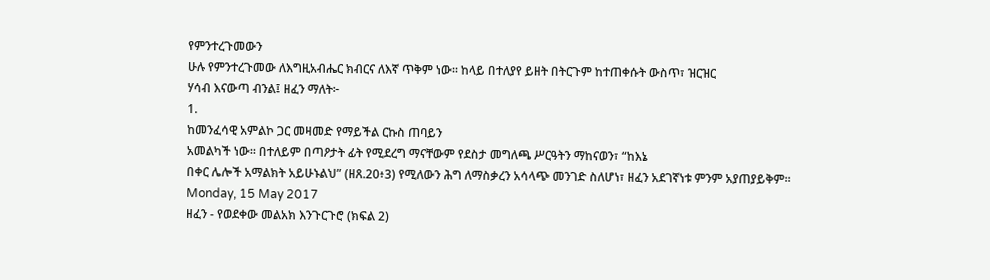የምንተረጉመውን
ሁሉ የምንተረጉመው ለእግዚአብሔር ክብርና ለእኛ ጥቅም ነው፡፡ ከላይ በተለያየ ይዘት በትርጉም ከተጠቀሱት ውስጥ፣ ዝርዝር
ሃሳብ እናውጣ ብንል፤ ዘፈን ማለት፦
1.
ከመንፈሳዊ አምልኮ ጋር መዛመድ የማይችል ርኩስ ጠባይን
አመልካች ነው፡፡ በተለይም በጣዖታት ፊት የሚደረግ ማናቸውም የደስታ መግለጫ ሥርዓትን ማከናወን፣ “ከእኔ
በቀር ሌሎች አማልክት አይሁኑልህ” (ዘጸ.20፥3) የሚለውን ሕግ ለማስቃረን አሳላጭ መንገድ ስለሆነ፣ ዘፈን አደገኛነቱ ምንም አያጠያይቅም፡፡
Monday, 15 May 2017
ዘፈን - የወደቀው መልአክ እንጉርጉሮ (ክፍል 2)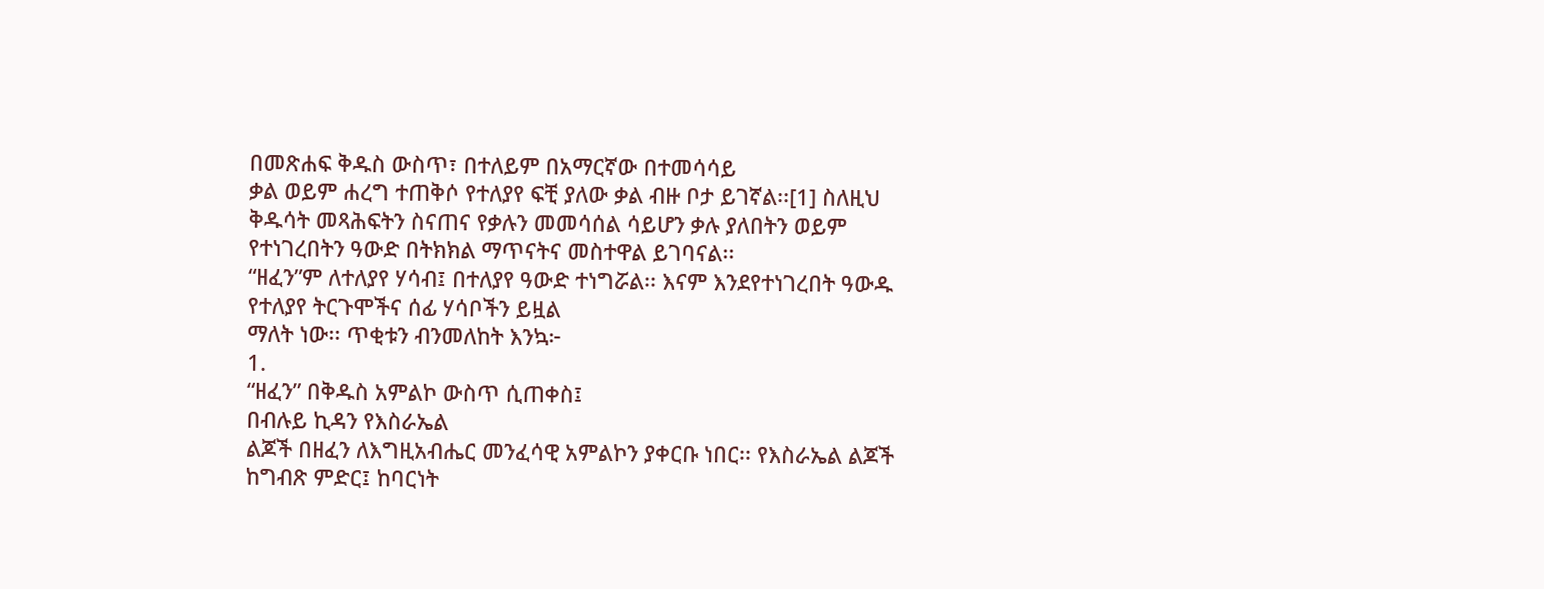በመጽሐፍ ቅዱስ ውስጥ፣ በተለይም በአማርኛው በተመሳሳይ
ቃል ወይም ሐረግ ተጠቅሶ የተለያየ ፍቺ ያለው ቃል ብዙ ቦታ ይገኛል፡፡[1] ስለዚህ
ቅዱሳት መጻሕፍትን ስናጠና የቃሉን መመሳሰል ሳይሆን ቃሉ ያለበትን ወይም የተነገረበትን ዓውድ በትክክል ማጥናትና መስተዋል ይገባናል፡፡
“ዘፈን”ም ለተለያየ ሃሳብ፤ በተለያየ ዓውድ ተነግሯል፡፡ እናም እንደየተነገረበት ዓውዱ የተለያየ ትርጉሞችና ሰፊ ሃሳቦችን ይዟል
ማለት ነው፡፡ ጥቂቱን ብንመለከት እንኳ፦
1.
“ዘፈን” በቅዱስ አምልኮ ውስጥ ሲጠቀስ፤
በብሉይ ኪዳን የእስራኤል
ልጆች በዘፈን ለእግዚአብሔር መንፈሳዊ አምልኮን ያቀርቡ ነበር፡፡ የእስራኤል ልጆች ከግብጽ ምድር፤ ከባርነት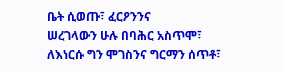ቤት ሲወጡ፣ ፈርዖንንና
ሠረገላውን ሁሉ በባሕር አስጥሞ፣ ለእነርሱ ግን ሞገስንና ግርማን ሰጥቶ፣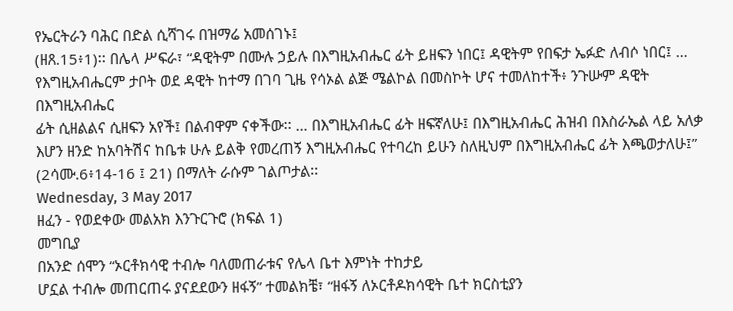የኤርትራን ባሕር በድል ሲሻገሩ በዝማሬ አመሰገኑ፤
(ዘጸ.15፥1)፡፡ በሌላ ሥፍራ፣ “ዳዊትም በሙሉ ኃይሉ በእግዚአብሔር ፊት ይዘፍን ነበር፤ ዳዊትም የበፍታ ኤፉድ ለብሶ ነበር፤ …
የእግዚአብሔርም ታቦት ወደ ዳዊት ከተማ በገባ ጊዜ የሳኦል ልጅ ሜልኮል በመስኮት ሆና ተመለከተች፥ ንጉሡም ዳዊት በእግዚአብሔር
ፊት ሲዘልልና ሲዘፍን አየች፤ በልብዋም ናቀችው፡፡ … በእግዚአብሔር ፊት ዘፍኛለሁ፤ በእግዚአብሔር ሕዝብ በእስራኤል ላይ አለቃ
እሆን ዘንድ ከአባትሽና ከቤቱ ሁሉ ይልቅ የመረጠኝ እግዚአብሔር የተባረከ ይሁን ስለዚህም በእግዚአብሔር ፊት እጫወታለሁ፤”
(2ሳሙ.6፥14-16 ፤ 21) በማለት ራሱም ገልጦታል፡፡
Wednesday, 3 May 2017
ዘፈን - የወደቀው መልአክ እንጉርጉሮ (ክፍል 1)
መግቢያ
በአንድ ሰሞን “ኦርቶክሳዊ ተብሎ ባለመጠራቱና የሌላ ቤተ እምነት ተከታይ
ሆኗል ተብሎ መጠርጠሩ ያናደደውን ዘፋኝ” ተመልክቼ፣ “ዘፋኝ ለኦርቶዶክሳዊት ቤተ ክርስቲያን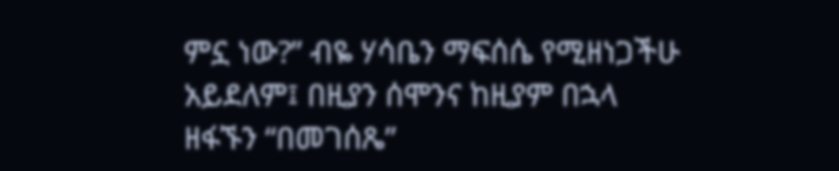ምኗ ነው?” ብዬ ሃሳቤን ማፍሰሴ የሚዘነጋችሁ
አይደለም፤ በዚያን ሰሞንና ከዚያም በኋላ ዘፋኙን “በመገሰጼ”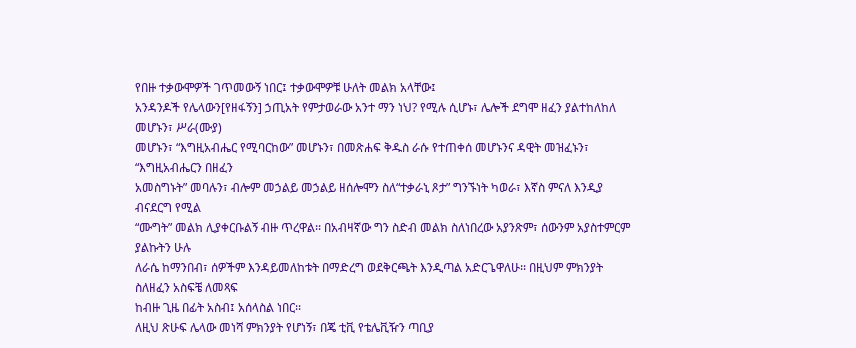የበዙ ተቃውሞዎች ገጥመውኝ ነበር፤ ተቃውሞዎቹ ሁለት መልክ አላቸው፤
አንዳንዶች የሌላውን[የዘፋኝን] ኃጢአት የምታወራው አንተ ማን ነህ? የሚሉ ሲሆኑ፣ ሌሎች ደግሞ ዘፈን ያልተከለከለ መሆኑን፣ ሥራ(ሙያ)
መሆኑን፣ “እግዚአብሔር የሚባርከው” መሆኑን፣ በመጽሐፍ ቅዱስ ራሱ የተጠቀሰ መሆኑንና ዳዊት መዝፈኑን፣ “እግዚአብሔርን በዘፈን
አመስግኑት” መባሉን፣ ብሎም መኃልይ መኃልይ ዘሰሎሞን ስለ“ተቃራኒ ጾታ” ግንኙነት ካወራ፣ እኛስ ምናለ እንዲያ ብናደርግ የሚል
“ሙግት” መልክ ሊያቀርቡልኝ ብዙ ጥረዋል፡፡ በአብዛኛው ግን ስድብ መልክ ስለነበረው አያንጽም፣ ሰውንም አያስተምርም ያልኩትን ሁሉ
ለራሴ ከማንበብ፣ ሰዎችም እንዳይመለከቱት በማድረግ ወደቅርጫት እንዲጣል አድርጌዋለሁ፡፡ በዚህም ምክንያት ስለዘፈን አስፍቼ ለመጻፍ
ከብዙ ጊዜ በፊት አስብ፤ አሰላስል ነበር፡፡
ለዚህ ጽሁፍ ሌላው መነሻ ምክንያት የሆነኝ፣ በጄ ቲቪ የቴሌቪዥን ጣቢያ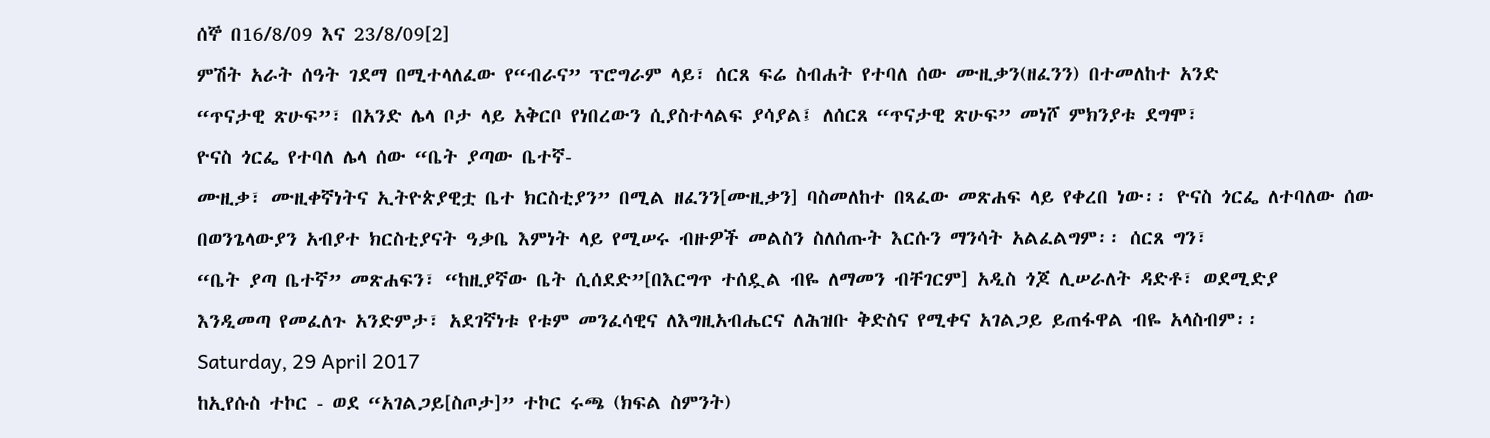ሰኞ በ16/8/09 እና 23/8/09[2]
ምሽት አራት ሰዓት ገደማ በሚተላለፈው የ“ብራና” ፕሮግራም ላይ፣ ሰርጸ ፍሬ ስብሐት የተባለ ሰው ሙዚቃን(ዘፈንን) በተመለከተ አንድ
“ጥናታዊ ጽሁፍ”፣ በአንድ ሌላ ቦታ ላይ አቅርቦ የነበረውን ሲያስተላልፍ ያሳያል፤ ለሰርጸ “ጥናታዊ ጽሁፍ” መነሾ ምክንያቱ ደግሞ፣
ዮናስ ጎርፌ የተባለ ሌላ ሰው “ቤት ያጣው ቤተኛ-
ሙዚቃ፣ ሙዚቀኛነትና ኢትዮጵያዊቷ ቤተ ክርስቲያን” በሚል ዘፈንን[ሙዚቃን] ባስመለከተ በጻፈው መጽሐፍ ላይ የቀረበ ነው፡፡ ዮናስ ጎርፌ ለተባለው ሰው
በወንጌላውያን አብያተ ክርስቲያናት ዓቃቤ እምነት ላይ የሚሠሩ ብዙዎች መልስን ስለሰጡት እርሱን ማንሳት አልፈልግም፡፡ ሰርጸ ግን፣
“ቤት ያጣ ቤተኛ” መጽሐፍን፣ “ከዚያኛው ቤት ሲሰደድ”[በእርግጥ ተሰዷል ብዬ ለማመን ብቸገርም] አዲስ ጎጆ ሊሠራለት ዳድቶ፣ ወደሚድያ
እንዲመጣ የመፈለጉ አንድምታ፣ አደገኛነቱ የቱም መንፈሳዊና ለእግዚአብሔርና ለሕዝቡ ቅድስና የሚቀና አገልጋይ ይጠፋዋል ብዬ አላስብም፡፡
Saturday, 29 April 2017
ከኢየሱስ ተኮር - ወደ “አገልጋይ[ስጦታ]” ተኮር ሩጫ (ክፍል ስምንት)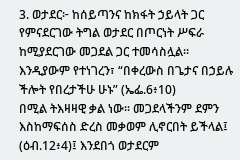3. ወታደር፦ ከሰይጣንና ከክፋት ኃይላት ጋር የምናደርገው ትግል ወታደር በጦርነት ሥፍራ
ከሚያደርገው መጋደል ጋር ተመሳስሏል፡፡ እንዲያውም የተነገረን፣ “በቀረውስ በጌታና በኃይሉ ችሎት የበረታችሁ ሁኑ” (ኤፌ.6፥10)
በሚል ትእዛዛዊ ቃል ነው፡፡ መጋደላችንም ደምን እስከማፍሰስ ድረስ መቃወም ሊኖርበት ይችላል፤ (ዕብ.12፥4)፤ እንደበጎ ወታደርም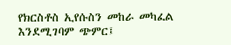የክርስቶስ ኢየሱስን መከራ መካፈል እንደሚገባም ጭምር፤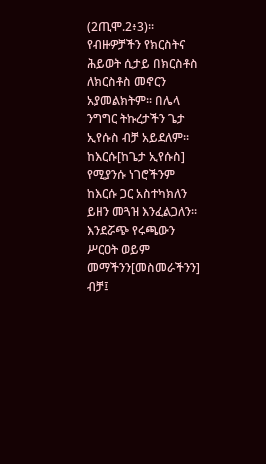(2ጢሞ.2፥3)፡፡
የብዙዎቻችን የክርስትና ሕይወት ሲታይ በክርስቶስ
ለክርስቶስ መኖርን አያመልክትም፡፡ በሌላ ንግግር ትኩረታችን ጌታ ኢየሱስ ብቻ አይደለም፡፡ ከእርሱ[ከጌታ ኢየሱስ] የሚያንሱ ነገሮችንም
ከእርሱ ጋር አስተካክለን ይዘን መጓዝ እንፈልጋለን፡፡ እንደሯጭ የሩጫውን ሥርዐት ወይም መማችንን[መስመራችንን] ብቻ፤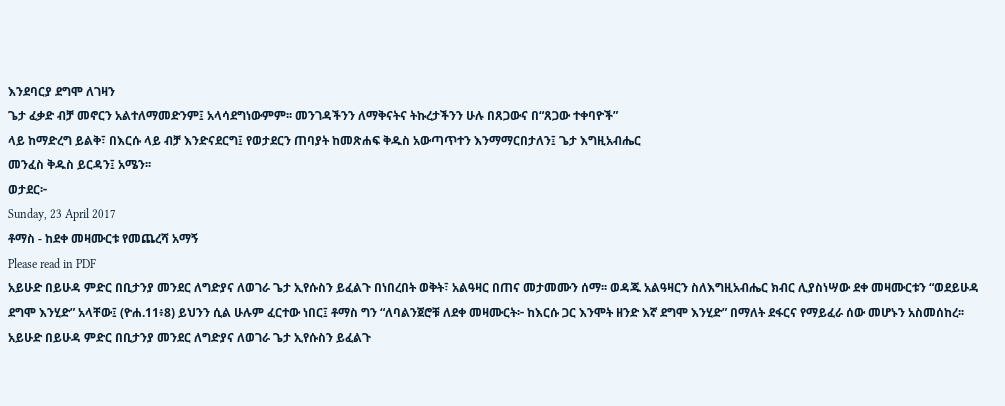እንደባርያ ደግሞ ለገዛን
ጌታ ፈቃድ ብቻ መኖርን አልተለማመድንም፤ አላሳደግነውምም፡፡ መንገዳችንን ለማቅናትና ትኩረታችንን ሁሉ በጸጋውና በ“ጸጋው ተቀባዮች”
ላይ ከማድረግ ይልቅ፣ በእርሱ ላይ ብቻ እንድናደርግ፤ የወታደርን ጠባያት ከመጽሐፍ ቅዱስ አውጣጥተን እንማማርበታለን፤ ጌታ እግዚአብሔር
መንፈስ ቅዱስ ይርዳን፤ አሜን፡፡
ወታደር፦
Sunday, 23 April 2017
ቶማስ - ከደቀ መዛሙርቱ የመጨረሻ አማኝ
Please read in PDF
አይሁድ በይሁዳ ምድር በቢታንያ መንደር ለግድያና ለወገራ ጌታ ኢየሱስን ይፈልጉ በነበረበት ወቅት፣ አልዓዛር በጠና መታመሙን ሰማ፡፡ ወዳጁ አልዓዛርን ስለእግዚአብሔር ክብር ሊያስነሣው ደቀ መዛሙርቱን “ወደይሁዳ ደግሞ እንሂድ” አላቸው፤ (ዮሐ.11፥8) ይህንን ሲል ሁሉም ፈርተው ነበር፤ ቶማስ ግን “ለባልንጀሮቹ ለደቀ መዛሙርት፦ ከእርሱ ጋር እንሞት ዘንድ እኛ ደግሞ እንሂድ” በማለት ደፋርና የማይፈራ ሰው መሆኑን አስመሰከረ፡፡
አይሁድ በይሁዳ ምድር በቢታንያ መንደር ለግድያና ለወገራ ጌታ ኢየሱስን ይፈልጉ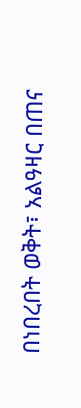በነበረበት ወቅት፣ አልዓዛር በጠና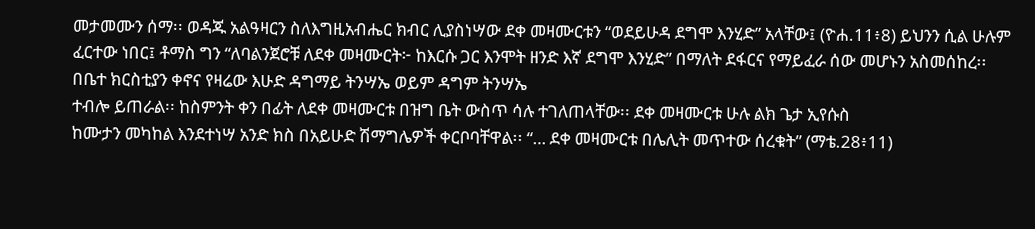መታመሙን ሰማ፡፡ ወዳጁ አልዓዛርን ስለእግዚአብሔር ክብር ሊያስነሣው ደቀ መዛሙርቱን “ወደይሁዳ ደግሞ እንሂድ” አላቸው፤ (ዮሐ.11፥8) ይህንን ሲል ሁሉም ፈርተው ነበር፤ ቶማስ ግን “ለባልንጀሮቹ ለደቀ መዛሙርት፦ ከእርሱ ጋር እንሞት ዘንድ እኛ ደግሞ እንሂድ” በማለት ደፋርና የማይፈራ ሰው መሆኑን አስመሰከረ፡፡
በቤተ ክርስቲያን ቀኖና የዛሬው እሁድ ዳግማይ ትንሣኤ ወይም ዳግም ትንሣኤ
ተብሎ ይጠራል፡፡ ከስምንት ቀን በፊት ለደቀ መዛሙርቱ በዝግ ቤት ውስጥ ሳሉ ተገለጠላቸው፡፡ ደቀ መዛሙርቱ ሁሉ ልክ ጌታ ኢየሱስ
ከሙታን መካከል እንደተነሣ አንድ ክስ በአይሁድ ሽማግሌዎች ቀርቦባቸዋል፡፡ “… ደቀ መዛሙርቱ በሌሊት መጥተው ሰረቁት” (ማቴ.28፥11)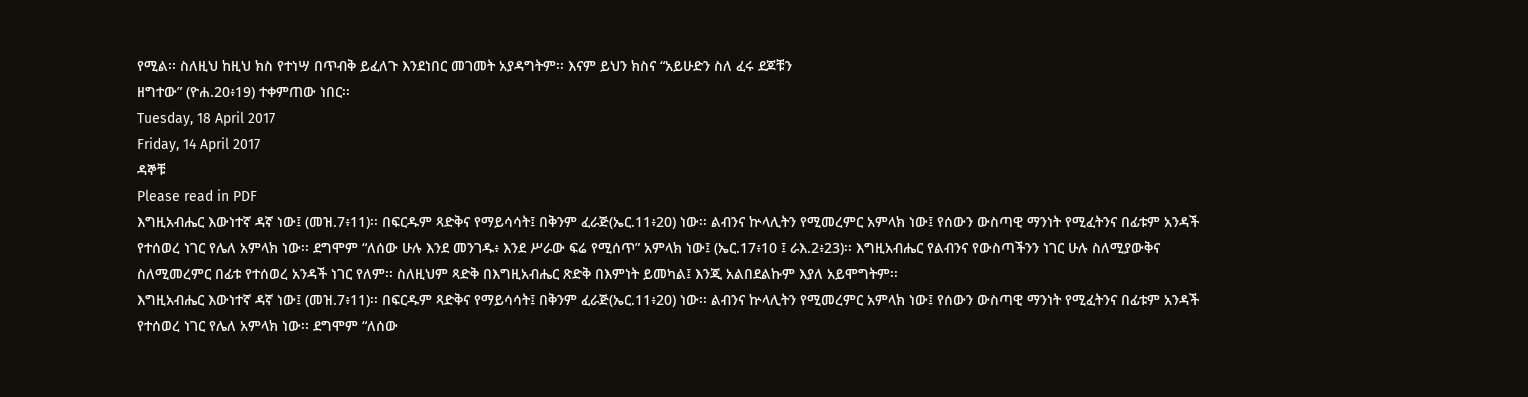የሚል፡፡ ስለዚህ ከዚህ ክስ የተነሣ በጥብቅ ይፈለጉ እንደነበር መገመት አያዳግትም፡፡ እናም ይህን ክስና “አይሁድን ስለ ፈሩ ደጆቹን
ዘግተው” (ዮሐ.20፥19) ተቀምጠው ነበር፡፡
Tuesday, 18 April 2017
Friday, 14 April 2017
ዳኞቹ
Please read in PDF
እግዚአብሔር እውነተኛ ዳኛ ነው፤ (መዝ.7፥11)፡፡ በፍርዱም ጻድቅና የማይሳሳት፤ በቅንም ፈራጅ(ኤር.11፥20) ነው፡፡ ልብንና ኵላሊትን የሚመረምር አምላክ ነው፤ የሰውን ውስጣዊ ማንነት የሚፈትንና በፊቱም አንዳች የተሰወረ ነገር የሌለ አምላክ ነው፡፡ ደግሞም “ለሰው ሁሉ እንደ መንገዱ፥ እንደ ሥራው ፍሬ የሚሰጥ” አምላክ ነው፤ (ኤር.17፥10 ፤ ራእ.2፥23)፡፡ እግዚአብሔር የልብንና የውስጣችንን ነገር ሁሉ ስለሚያውቅና ስለሚመረምር በፊቱ የተሰወረ አንዳች ነገር የለም፡፡ ስለዚህም ጻድቅ በእግዚአብሔር ጽድቅ በእምነት ይመካል፤ እንጂ አልበደልኩም እያለ አይሞግትም፡፡
እግዚአብሔር እውነተኛ ዳኛ ነው፤ (መዝ.7፥11)፡፡ በፍርዱም ጻድቅና የማይሳሳት፤ በቅንም ፈራጅ(ኤር.11፥20) ነው፡፡ ልብንና ኵላሊትን የሚመረምር አምላክ ነው፤ የሰውን ውስጣዊ ማንነት የሚፈትንና በፊቱም አንዳች የተሰወረ ነገር የሌለ አምላክ ነው፡፡ ደግሞም “ለሰው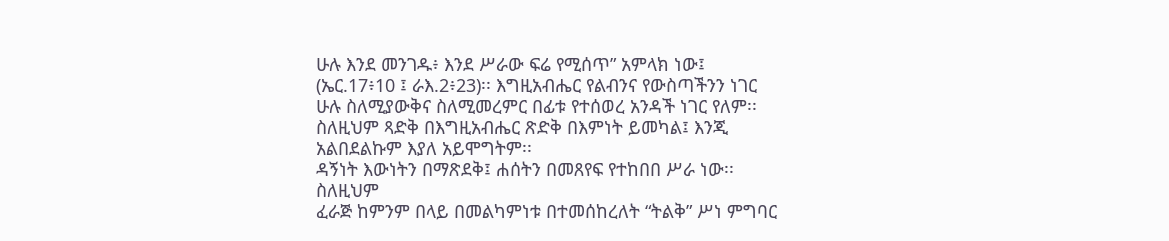ሁሉ እንደ መንገዱ፥ እንደ ሥራው ፍሬ የሚሰጥ” አምላክ ነው፤ (ኤር.17፥10 ፤ ራእ.2፥23)፡፡ እግዚአብሔር የልብንና የውስጣችንን ነገር ሁሉ ስለሚያውቅና ስለሚመረምር በፊቱ የተሰወረ አንዳች ነገር የለም፡፡ ስለዚህም ጻድቅ በእግዚአብሔር ጽድቅ በእምነት ይመካል፤ እንጂ አልበደልኩም እያለ አይሞግትም፡፡
ዳኝነት እውነትን በማጽደቅ፤ ሐሰትን በመጸየፍ የተከበበ ሥራ ነው፡፡ ስለዚህም
ፈራጅ ከምንም በላይ በመልካምነቱ በተመሰከረለት “ትልቅ” ሥነ ምግባር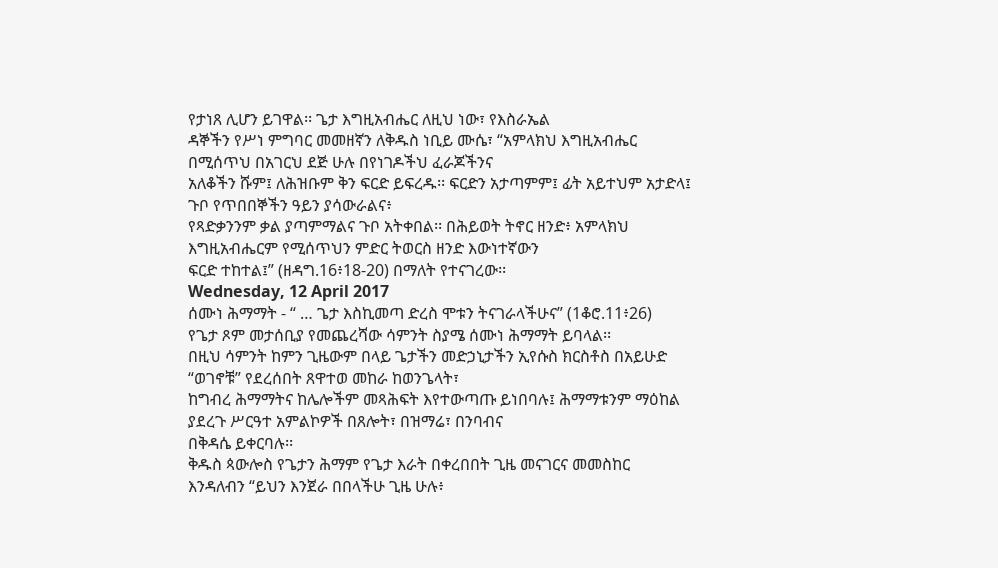የታነጸ ሊሆን ይገዋል፡፡ ጌታ እግዚአብሔር ለዚህ ነው፣ የእስራኤል
ዳኞችን የሥነ ምግባር መመዘኛን ለቅዱስ ነቢይ ሙሴ፣ “አምላክህ እግዚአብሔር በሚሰጥህ በአገርህ ደጅ ሁሉ በየነገዶችህ ፈራጆችንና
አለቆችን ሹም፤ ለሕዝቡም ቅን ፍርድ ይፍረዱ፡፡ ፍርድን አታጣምም፤ ፊት አይተህም አታድላ፤ ጉቦ የጥበበኞችን ዓይን ያሳውራልና፥
የጻድቃንንም ቃል ያጣምማልና ጉቦ አትቀበል፡፡ በሕይወት ትኖር ዘንድ፥ አምላክህ እግዚአብሔርም የሚሰጥህን ምድር ትወርስ ዘንድ እውነተኛውን
ፍርድ ተከተል፤” (ዘዳግ.16፥18-20) በማለት የተናገረው፡፡
Wednesday, 12 April 2017
ሰሙነ ሕማማት - “ … ጌታ እስኪመጣ ድረስ ሞቱን ትናገራላችሁና” (1ቆሮ.11፥26)
የጌታ ጾም መታሰቢያ የመጨረሻው ሳምንት ስያሜ ሰሙነ ሕማማት ይባላል፡፡
በዚህ ሳምንት ከምን ጊዜውም በላይ ጌታችን መድኃኒታችን ኢየሱስ ክርስቶስ በአይሁድ “ወገኖቹ” የደረሰበት ጸዋተወ መከራ ከወንጌላት፣
ከግብረ ሕማማትና ከሌሎችም መጻሕፍት እየተውጣጡ ይነበባሉ፤ ሕማማቱንም ማዕከል ያደረጉ ሥርዓተ አምልኮዎች በጸሎት፣ በዝማሬ፣ በንባብና
በቅዳሴ ይቀርባሉ፡፡
ቅዱስ ጳውሎስ የጌታን ሕማም የጌታ እራት በቀረበበት ጊዜ መናገርና መመስከር
እንዳለብን “ይህን እንጀራ በበላችሁ ጊዜ ሁሉ፥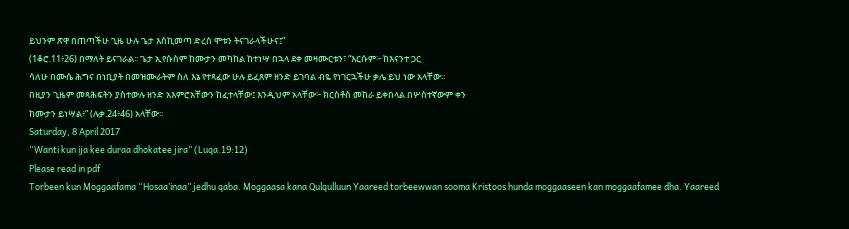ይህንም ጽዋ በጠጣችሁ ጊዜ ሁሉ ጌታ እስኪመጣ ድረስ ሞቱን ትናገራላችሁና፤”
(1ቆሮ.11፥26) በማለት ይናገራል፡፡ ጌታ ኢየሱስም ከሙታን መካከል ከተነሣ በኋላ ደቀ መዛሙርቱን፣ “እርሱም፦ ከእናንተ ጋር
ሳለሁ በሙሴ ሕግና በነቢያት በመዝሙራትም ስለ እኔ የተጻፈው ሁሉ ይፈጸም ዘንድ ይገባል ብዬ የነገርኋችሁ ቃሌ ይህ ነው አላቸው፡፡
በዚያን ጊዜም መጻሕፍትን ያስተውሉ ዘንድ አእምሮአቸውን ከፈተላቸው፤ እንዲህም አላቸው፦ ክርስቶስ መከራ ይቀበላል በሦስተኛውም ቀን
ከሙታን ይነሣል፥” (ሉቃ.24፥46) አላቸው፡፡
Saturday, 8 April 2017
“Wanti kun ija kee duraa dhokatee jira” (Luqa.19:12)
Please read in pdf
Torbeen kun Moggaafama “Hosaa’inaa” jedhu qaba. Moggaasa kana Qulqulluun Yaareed torbeewwan sooma Kristoos hunda moggaaseen kan moggaafamee dha. Yaareed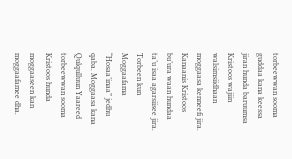torbeewwan sooma guddaa kana keessa jiran hunda baruumsa Kristoos wajiin walsimsiidhaan moggaasa kenneefi jira. Kanaanis Kristoos bu’ura waan hundaa ta’u isaa agarsiisee jira.
Torbeen kun Moggaafama “Hosaa’inaa” jedhu qaba. Moggaasa kana Qulqulluun Yaareed torbeewwan sooma Kristoos hunda moggaaseen kan moggaafamee dha.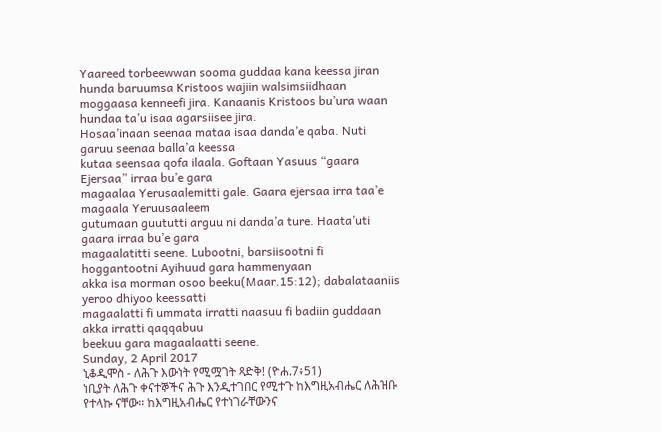Yaareed torbeewwan sooma guddaa kana keessa jiran hunda baruumsa Kristoos wajiin walsimsiidhaan moggaasa kenneefi jira. Kanaanis Kristoos bu’ura waan hundaa ta’u isaa agarsiisee jira.
Hosaa’inaan seenaa mataa isaa danda’e qaba. Nuti garuu seenaa balla’a keessa
kutaa seensaa qofa ilaala. Goftaan Yasuus “gaara Ejersaa” irraa bu’e gara
magaalaa Yerusaalemitti gale. Gaara ejersaa irra taa’e magaala Yeruusaaleem
gutumaan guututti arguu ni danda’a ture. Haata’uti gaara irraa bu’e gara
magaalatitti seene. Lubootni, barsiisootni fi hoggantootni Ayihuud gara hammenyaan
akka isa morman osoo beeku(Maar.15:12); dabalataaniis yeroo dhiyoo keessatti
magaalatti fi ummata irratti naasuu fi badiin guddaan akka irratti qaqqabuu
beekuu gara magaalaatti seene.
Sunday, 2 April 2017
ኒቆዲሞስ - ለሕጉ እውነት የሚሟገት ጻድቅ! (ዮሐ.7፥51)
ነቢያት ለሕጉ ቀናተኞችና ሕጉ እንዲተገበር የሚተጉ ከእግዚአብሔር ለሕዝቡ
የተላኩ ናቸው፡፡ ከእግዚአብሔር የተነገራቸውንና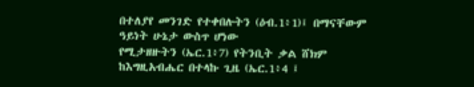በተለያየ መንገድ የተቀበሉትን (ዕብ.1፥1)፤ በማናቸውም ዓይነት ሁኔታ ውስጥ ሆነው
የሚታዘዙትን (ኤር.1፥7) የትንቢት ቃል ሸክም ከእግዚአብሔር በተላኩ ጊዜ (ኤር.1፥4 ፤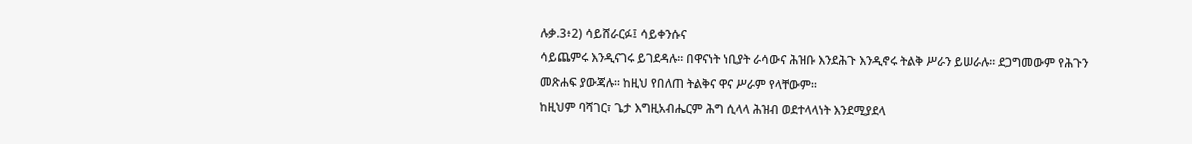ሉቃ.3፥2) ሳይሸራርፉ፤ ሳይቀንሱና
ሳይጨምሩ እንዲናገሩ ይገደዳሉ፡፡ በዋናነት ነቢያት ራሳውና ሕዝቡ እንደሕጉ እንዲኖሩ ትልቅ ሥራን ይሠራሉ፡፡ ደጋግመውም የሕጉን
መጽሐፍ ያውጃሉ፡፡ ከዚህ የበለጠ ትልቅና ዋና ሥራም የላቸውም፡፡
ከዚህም ባሻገር፣ ጌታ እግዚአብሔርም ሕግ ሲላላ ሕዝብ ወደተላላነት እንደሚያደላ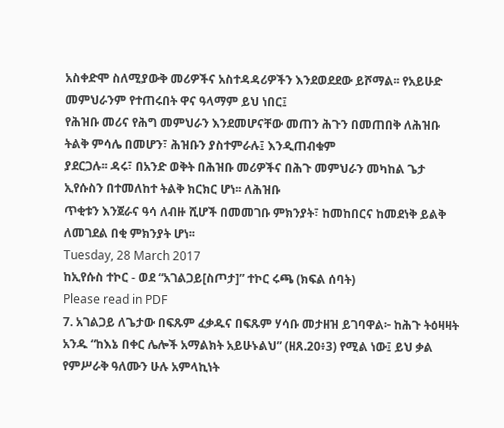አስቀድሞ ስለሚያውቅ መሪዎችና አስተዳዳሪዎችን እንደወደደው ይሾማል፡፡ የአይሁድ መምህራንም የተጠሩበት ዋና ዓላማም ይህ ነበር፤
የሕዝቡ መሪና የሕግ መምህራን እንደመሆናቸው መጠን ሕጉን በመጠበቅ ለሕዝቡ ትልቅ ምሳሌ በመሆን፣ ሕዝቡን ያስተምራሉ፤ እንዲጠብቁም
ያደርጋሉ፡፡ ዳሩ፣ በአንድ ወቅት በሕዝቡ መሪዎችና በሕጉ መምህራን መካከል ጌታ ኢየሱስን በተመለከተ ትልቅ ክርክር ሆነ፡፡ ለሕዝቡ
ጥቂቱን እንጀራና ዓሳ ለብዙ ሺሆች በመመገቡ ምክንያት፣ ከመከበርና ከመደነቅ ይልቅ ለመገደል በቂ ምክንያት ሆነ፡፡
Tuesday, 28 March 2017
ከኢየሱስ ተኮር - ወደ “አገልጋይ[ስጦታ]” ተኮር ሩጫ (ክፍል ሰባት)
Please read in PDF
7. አገልጋይ ለጌታው በፍጹም ፈቃዱና በፍጹም ሃሳቡ መታዘዝ ይገባዋል፦ ከሕጉ ትዕዛዛት አንዱ “ከእኔ በቀር ሌሎች አማልክት አይሁኑልህ” (ዘጸ.20፥3) የሚል ነው፤ ይህ ቃል የምሥራቅ ዓለሙን ሁሉ አምላኪነት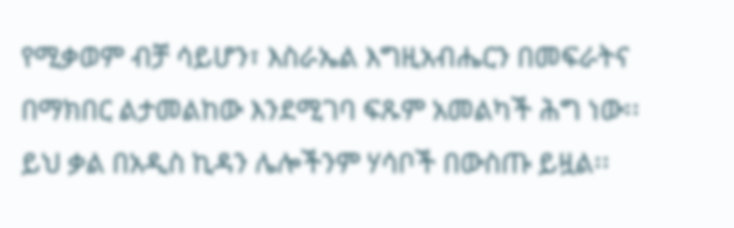የሚቃወም ብቻ ሳይሆን፣ እስራኤል እግዚአብሔርን በመፍራትና በማክበር ልታመልከው እንደሚገባ ፍጹም አመልካች ሕግ ነው፡፡ ይህ ቃል በአዲስ ኪዳን ሌሎችንም ሃሳቦች በውስጡ ይዟል፡፡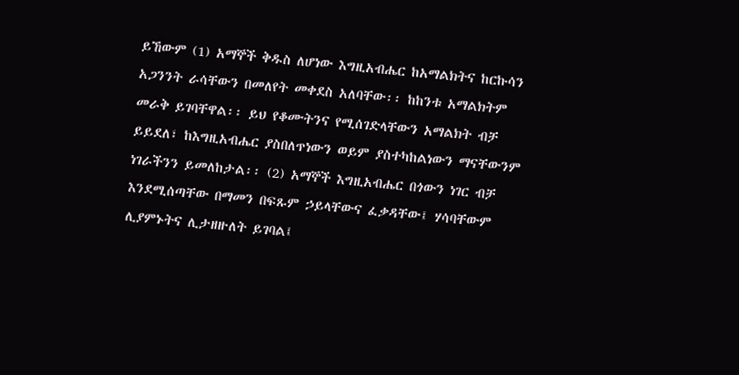ይኸውም (1) አማኞች ቅዱስ ለሆነው እግዚአብሔር ከአማልክትና ከርኩሳን አጋንንት ራሳቸውን በመለየት መቀደስ አለባቸው፡፡ ከከንቱ አማልክትም መራቅ ይገባቸዋል፡፡ ይህ የቆሙትንና የሚሰገድላቸውን አማልክት ብቻ ይይደለ፣ ከእግዚአብሔር ያስበለጥነውን ወይም ያስተካከልነውን ማናቸውንም ነገራችንን ይመለከታል፡፡ (2) አማኞች እግዚአብሔር በጎውን ነገር ብቻ እንደሚሰጣቸው በማመን በፍጹም ኃይላቸውና ፈቃዳቸው፤ ሃሳባቸውም ሊያምኑትና ሊታዘዙለት ይገባል፤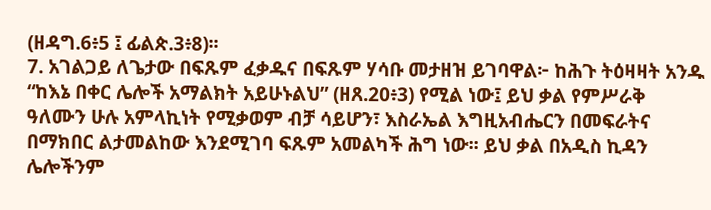(ዘዳግ.6፥5 ፤ ፊልጵ.3፥8)፡፡
7. አገልጋይ ለጌታው በፍጹም ፈቃዱና በፍጹም ሃሳቡ መታዘዝ ይገባዋል፦ ከሕጉ ትዕዛዛት አንዱ “ከእኔ በቀር ሌሎች አማልክት አይሁኑልህ” (ዘጸ.20፥3) የሚል ነው፤ ይህ ቃል የምሥራቅ ዓለሙን ሁሉ አምላኪነት የሚቃወም ብቻ ሳይሆን፣ እስራኤል እግዚአብሔርን በመፍራትና በማክበር ልታመልከው እንደሚገባ ፍጹም አመልካች ሕግ ነው፡፡ ይህ ቃል በአዲስ ኪዳን ሌሎችንም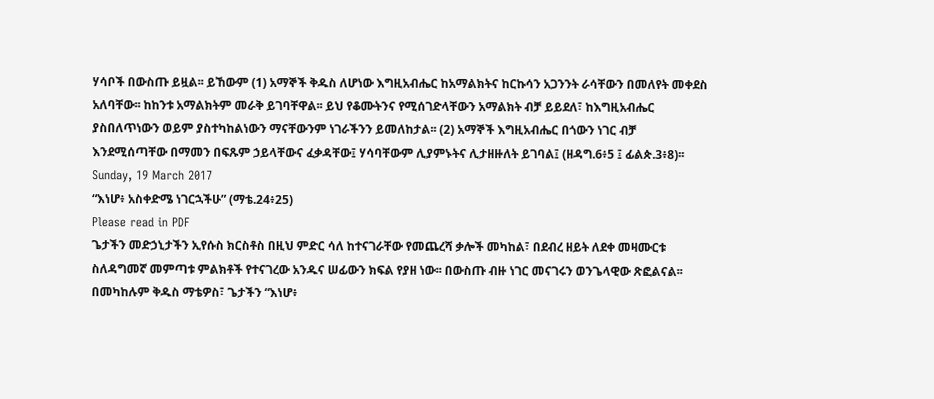ሃሳቦች በውስጡ ይዟል፡፡ ይኸውም (1) አማኞች ቅዱስ ለሆነው እግዚአብሔር ከአማልክትና ከርኩሳን አጋንንት ራሳቸውን በመለየት መቀደስ አለባቸው፡፡ ከከንቱ አማልክትም መራቅ ይገባቸዋል፡፡ ይህ የቆሙትንና የሚሰገድላቸውን አማልክት ብቻ ይይደለ፣ ከእግዚአብሔር ያስበለጥነውን ወይም ያስተካከልነውን ማናቸውንም ነገራችንን ይመለከታል፡፡ (2) አማኞች እግዚአብሔር በጎውን ነገር ብቻ እንደሚሰጣቸው በማመን በፍጹም ኃይላቸውና ፈቃዳቸው፤ ሃሳባቸውም ሊያምኑትና ሊታዘዙለት ይገባል፤ (ዘዳግ.6፥5 ፤ ፊልጵ.3፥8)፡፡
Sunday, 19 March 2017
“እነሆ፥ አስቀድሜ ነገርኋችሁ” (ማቴ.24፥25)
Please read in PDF
ጌታችን መድኃኒታችን ኢየሱስ ክርስቶስ በዚህ ምድር ሳለ ከተናገራቸው የመጨረሻ ቃሎች መካከል፣ በደብረ ዘይት ለደቀ መዛሙርቱ ስለዳግመኛ መምጣቱ ምልክቶች የተናገረው አንዱና ሠፊውን ክፍል የያዘ ነው፡፡ በውስጡ ብዙ ነገር መናገሩን ወንጌላዊው ጽፎልናል፡፡ በመካከሉም ቅዱስ ማቴዎስ፣ ጌታችን “እነሆ፥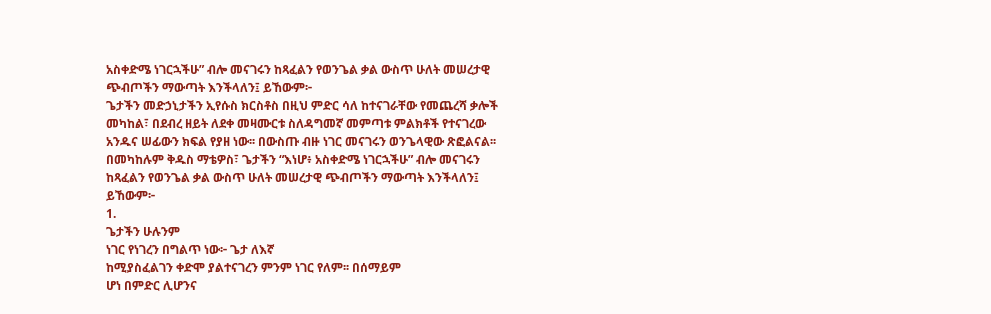አስቀድሜ ነገርኋችሁ” ብሎ መናገሩን ከጻፈልን የወንጌል ቃል ውስጥ ሁለት መሠረታዊ ጭብጦችን ማውጣት እንችላለን፤ ይኸውም፦
ጌታችን መድኃኒታችን ኢየሱስ ክርስቶስ በዚህ ምድር ሳለ ከተናገራቸው የመጨረሻ ቃሎች መካከል፣ በደብረ ዘይት ለደቀ መዛሙርቱ ስለዳግመኛ መምጣቱ ምልክቶች የተናገረው አንዱና ሠፊውን ክፍል የያዘ ነው፡፡ በውስጡ ብዙ ነገር መናገሩን ወንጌላዊው ጽፎልናል፡፡ በመካከሉም ቅዱስ ማቴዎስ፣ ጌታችን “እነሆ፥ አስቀድሜ ነገርኋችሁ” ብሎ መናገሩን ከጻፈልን የወንጌል ቃል ውስጥ ሁለት መሠረታዊ ጭብጦችን ማውጣት እንችላለን፤ ይኸውም፦
1.
ጌታችን ሁሉንም
ነገር የነገረን በግልጥ ነው፦ ጌታ ለእኛ
ከሚያስፈልገን ቀድሞ ያልተናገረን ምንም ነገር የለም፡፡ በሰማይም
ሆነ በምድር ሊሆንና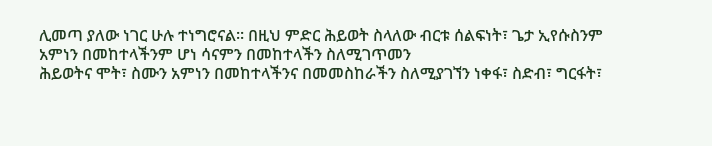ሊመጣ ያለው ነገር ሁሉ ተነግሮናል፡፡ በዚህ ምድር ሕይወት ስላለው ብርቱ ሰልፍነት፣ ጌታ ኢየሱስንም አምነን በመከተላችንም ሆነ ሳናምን በመከተላችን ስለሚገጥመን
ሕይወትና ሞት፣ ስሙን አምነን በመከተላችንና በመመስከራችን ስለሚያገኘን ነቀፋ፣ ስድብ፣ ግርፋት፣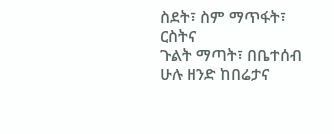ስደት፣ ስም ማጥፋት፣ ርስትና
ጉልት ማጣት፣ በቤተሰብ ሁሉ ዘንድ ከበሬታና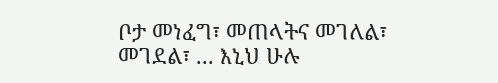ቦታ መነፈግ፣ መጠላትና መገለል፣ መገደል፣ ... እኒህ ሁሉ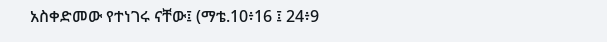አስቀድመው የተነገሩ ናቸው፤ (ማቴ.10፥16 ፤ 24፥9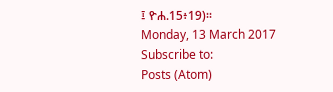፤ ዮሐ.15፥19)፡፡
Monday, 13 March 2017
Subscribe to:
Posts (Atom)